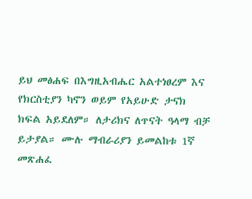ይህ መፅሐፍ በእግዚአብሔር አልተነፀረም እና የክርስቲያን ካኖን ወይም የአይሁድ ታናክ ክፍል አይደለም። ለታሪክና ለጥናት ዓላማ ብቻ ይታያል። ሙሉ ማብራሪያን ይመልከቱ 1ኛ መጽሐፈ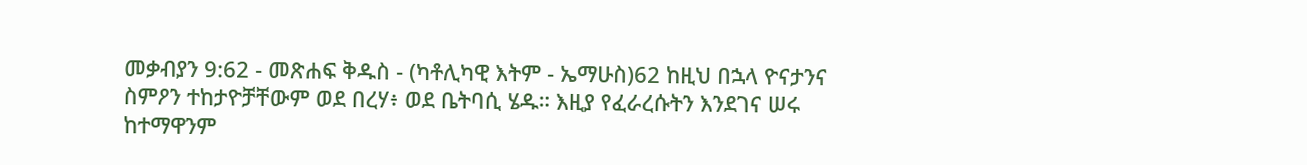መቃብያን 9:62 - መጽሐፍ ቅዱስ - (ካቶሊካዊ እትም - ኤማሁስ)62 ከዚህ በኋላ ዮናታንና ስምዖን ተከታዮቻቸውም ወደ በረሃ፥ ወደ ቤትባሲ ሄዱ። እዚያ የፈራረሱትን እንደገና ሠሩ ከተማዋንም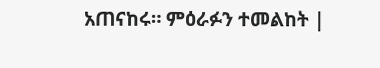አጠናከሩ። ምዕራፉን ተመልከት |